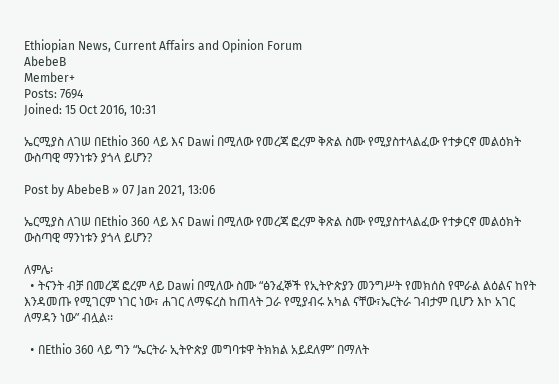Ethiopian News, Current Affairs and Opinion Forum
AbebeB
Member+
Posts: 7694
Joined: 15 Oct 2016, 10:31

ኤርሚያስ ለገሠ በEthio 360 ላይ እና Dawi በሚለው የመረጃ ፎረም ቅጽል ስሙ የሚያስተላልፈው የተቃርኖ መልዕክት ውስጣዊ ማንነቱን ያጎላ ይሆን?

Post by AbebeB » 07 Jan 2021, 13:06

ኤርሚያስ ለገሠ በEthio 360 ላይ እና Dawi በሚለው የመረጃ ፎረም ቅጽል ስሙ የሚያስተላልፈው የተቃርኖ መልዕክት ውስጣዊ ማንነቱን ያጎላ ይሆን?

ለምሌ፡
  • ትናንት ብቻ በመረጃ ፎረም ላይ Dawi በሚለው ስሙ “ፅንፈኞች የኢትዮጵያን መንግሥት የመክሰስ የሞራል ልዕልና ከየት እንዳመጡ የሚገርም ነገር ነው፣ ሐገር ለማፍረስ ከጠላት ጋራ የሚያብሩ አካል ናቸው፣ኤርትራ ገብታም ቢሆን እኮ አገር ለማዳን ነው” ብሏል፡፡

  • በEthio 360 ላይ ግን “ኤርትራ ኢትዮጵያ መግባቱዋ ትክክል አይደለም” በማለት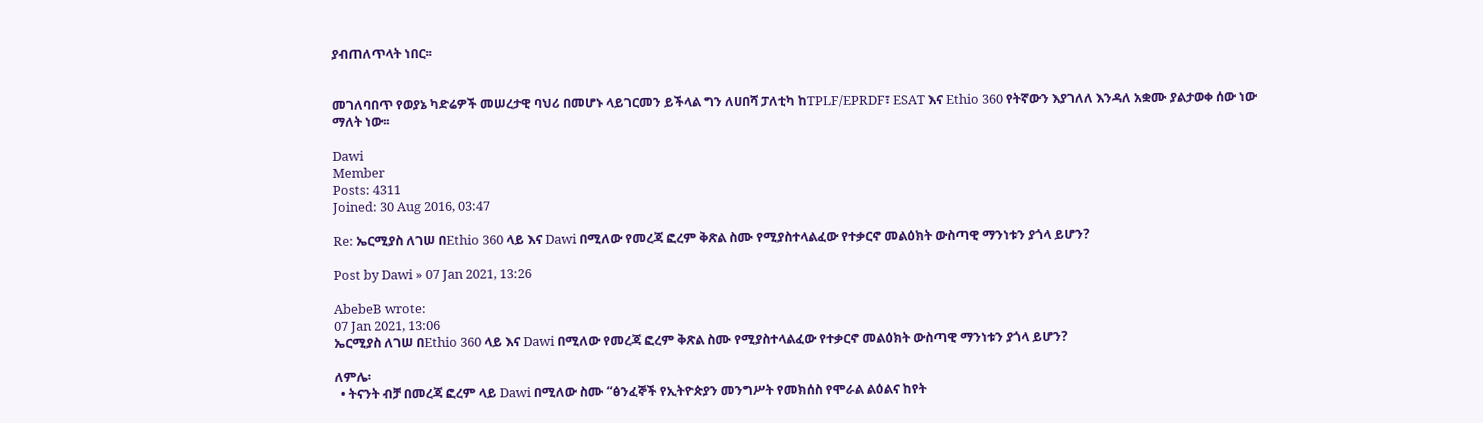ያብጠለጥላት ነበር፡፡


መገለባበጥ የወያኔ ካድሬዎች መሠረታዊ ባህሪ በመሆኑ ላይገርመን ይችላል ግን ለሀበሻ ፓለቲካ ከTPLF/EPRDF፣ ESAT እና Ethio 360 የትኛውን እያገለለ እንዳለ አቋሙ ያልታወቀ ሰው ነው ማለት ነው፡፡

Dawi
Member
Posts: 4311
Joined: 30 Aug 2016, 03:47

Re: ኤርሚያስ ለገሠ በEthio 360 ላይ እና Dawi በሚለው የመረጃ ፎረም ቅጽል ስሙ የሚያስተላልፈው የተቃርኖ መልዕክት ውስጣዊ ማንነቱን ያጎላ ይሆን?

Post by Dawi » 07 Jan 2021, 13:26

AbebeB wrote:
07 Jan 2021, 13:06
ኤርሚያስ ለገሠ በEthio 360 ላይ እና Dawi በሚለው የመረጃ ፎረም ቅጽል ስሙ የሚያስተላልፈው የተቃርኖ መልዕክት ውስጣዊ ማንነቱን ያጎላ ይሆን?

ለምሌ፡
  • ትናንት ብቻ በመረጃ ፎረም ላይ Dawi በሚለው ስሙ “ፅንፈኞች የኢትዮጵያን መንግሥት የመክሰስ የሞራል ልዕልና ከየት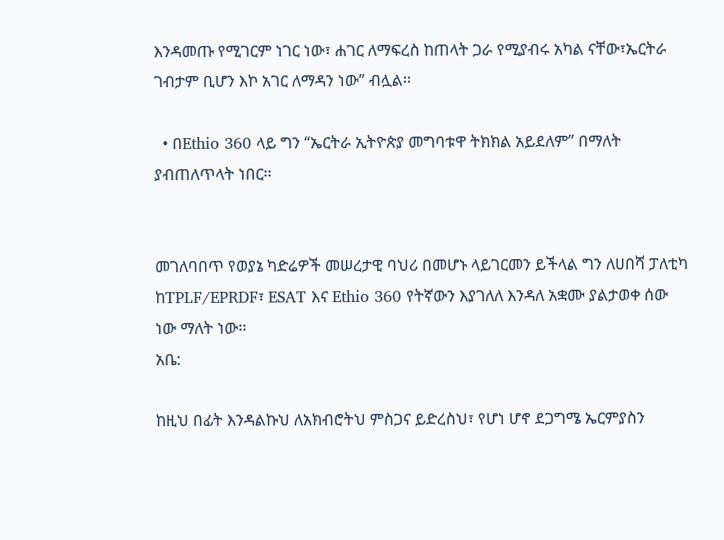እንዳመጡ የሚገርም ነገር ነው፣ ሐገር ለማፍረስ ከጠላት ጋራ የሚያብሩ አካል ናቸው፣ኤርትራ ገብታም ቢሆን እኮ አገር ለማዳን ነው” ብሏል፡፡

  • በEthio 360 ላይ ግን “ኤርትራ ኢትዮጵያ መግባቱዋ ትክክል አይደለም” በማለት ያብጠለጥላት ነበር፡፡


መገለባበጥ የወያኔ ካድሬዎች መሠረታዊ ባህሪ በመሆኑ ላይገርመን ይችላል ግን ለሀበሻ ፓለቲካ ከTPLF/EPRDF፣ ESAT እና Ethio 360 የትኛውን እያገለለ እንዳለ አቋሙ ያልታወቀ ሰው ነው ማለት ነው፡፡
አቤ:

ከዚህ በፊት እንዳልኩህ ለአክብሮትህ ምስጋና ይድረስህ፣ የሆነ ሆኖ ደጋግሜ ኤርምያስን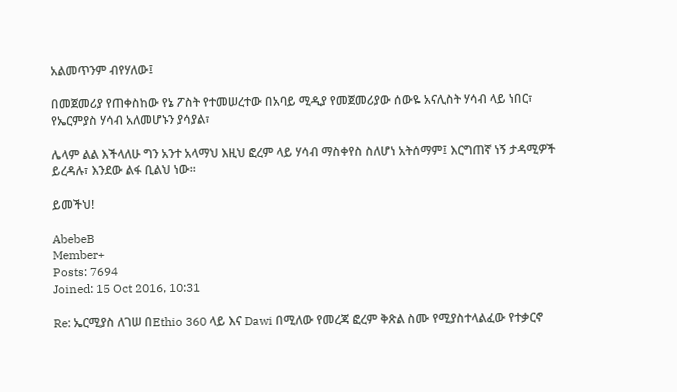አልመጥንም ብየሃለው፤

በመጀመሪያ የጠቀስከው የኔ ፖስት የተመሠረተው በአባይ ሚዲያ የመጀመሪያው ሰውዬ አናሊስት ሃሳብ ላይ ነበር፣ የኤርምያስ ሃሳብ አለመሆኑን ያሳያል፣

ሌላም ልል እችላለሁ ግን አንተ አላማህ እዚህ ፎረም ላይ ሃሳብ ማስቀየስ ስለሆነ አትሰማም፤ እርግጠኛ ነኝ ታዳሚዎች ይረዳሉ፣ እንደው ልፋ ቢልህ ነው።

ይመችህ!

AbebeB
Member+
Posts: 7694
Joined: 15 Oct 2016, 10:31

Re: ኤርሚያስ ለገሠ በEthio 360 ላይ እና Dawi በሚለው የመረጃ ፎረም ቅጽል ስሙ የሚያስተላልፈው የተቃርኖ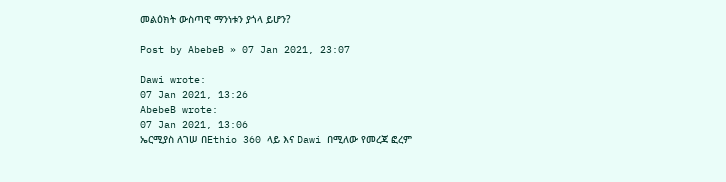መልዕክት ውስጣዊ ማንነቱን ያጎላ ይሆን?

Post by AbebeB » 07 Jan 2021, 23:07

Dawi wrote:
07 Jan 2021, 13:26
AbebeB wrote:
07 Jan 2021, 13:06
ኤርሚያስ ለገሠ በEthio 360 ላይ እና Dawi በሚለው የመረጃ ፎረም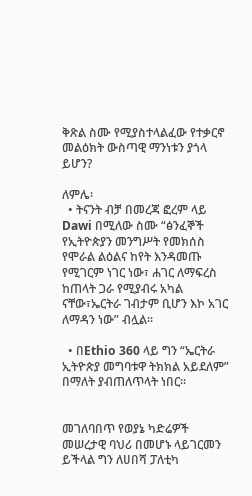ቅጽል ስሙ የሚያስተላልፈው የተቃርኖ መልዕክት ውስጣዊ ማንነቱን ያጎላ ይሆን?

ለምሌ፡
  • ትናንት ብቻ በመረጃ ፎረም ላይ Dawi በሚለው ስሙ “ፅንፈኞች የኢትዮጵያን መንግሥት የመክሰስ የሞራል ልዕልና ከየት እንዳመጡ የሚገርም ነገር ነው፣ ሐገር ለማፍረስ ከጠላት ጋራ የሚያብሩ አካል ናቸው፣ኤርትራ ገብታም ቢሆን እኮ አገር ለማዳን ነው” ብሏል፡፡

  • በEthio 360 ላይ ግን “ኤርትራ ኢትዮጵያ መግባቱዋ ትክክል አይደለም” በማለት ያብጠለጥላት ነበር፡፡


መገለባበጥ የወያኔ ካድሬዎች መሠረታዊ ባህሪ በመሆኑ ላይገርመን ይችላል ግን ለሀበሻ ፓለቲካ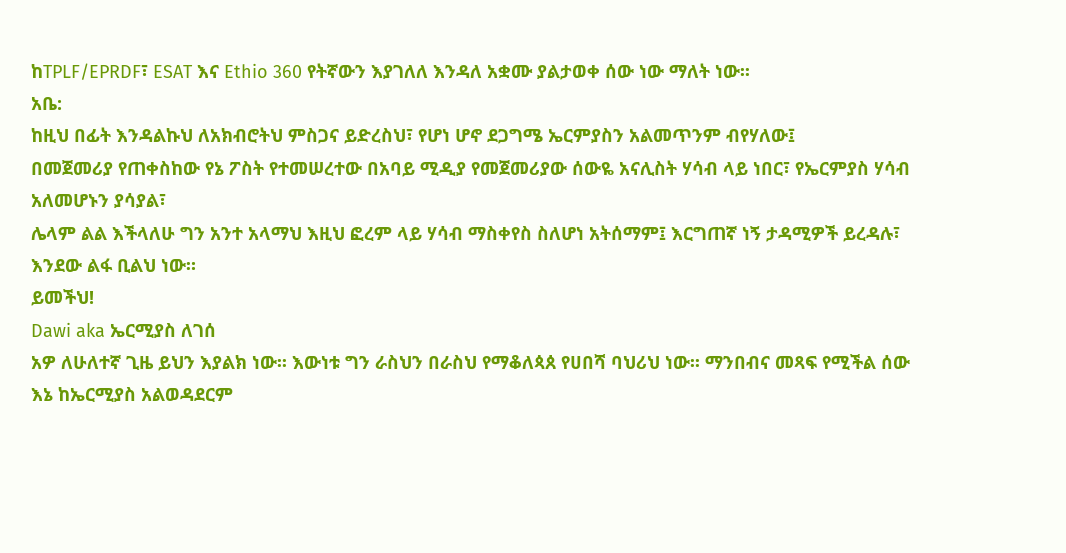ከTPLF/EPRDF፣ ESAT እና Ethio 360 የትኛውን እያገለለ እንዳለ አቋሙ ያልታወቀ ሰው ነው ማለት ነው፡፡
አቤ:
ከዚህ በፊት እንዳልኩህ ለአክብሮትህ ምስጋና ይድረስህ፣ የሆነ ሆኖ ደጋግሜ ኤርምያስን አልመጥንም ብየሃለው፤
በመጀመሪያ የጠቀስከው የኔ ፖስት የተመሠረተው በአባይ ሚዲያ የመጀመሪያው ሰውዬ አናሊስት ሃሳብ ላይ ነበር፣ የኤርምያስ ሃሳብ አለመሆኑን ያሳያል፣
ሌላም ልል እችላለሁ ግን አንተ አላማህ እዚህ ፎረም ላይ ሃሳብ ማስቀየስ ስለሆነ አትሰማም፤ እርግጠኛ ነኝ ታዳሚዎች ይረዳሉ፣ እንደው ልፋ ቢልህ ነው።
ይመችህ!
Dawi aka ኤርሚያስ ለገሰ
አዎ ለሁለተኛ ጊዜ ይህን እያልክ ነው፡፡ እውነቱ ግን ራስህን በራስህ የማቆለጳጰ የሀበሻ ባህሪህ ነው፡፡ ማንበብና መጻፍ የሚችል ሰው እኔ ከኤርሚያስ አልወዳደርም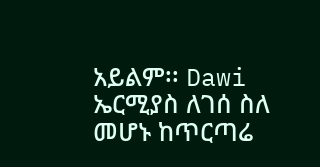አይልም፡፡ Dawi ኤርሚያስ ለገሰ ስለ መሆኑ ከጥርጣሬ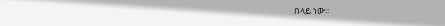በላይ ነው፡፡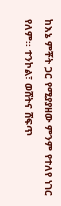ከእኔ ምቾት ጋር የሚያያዘው ምንም የተለየ ነገር የለም፡፡ ተንኮል፣ ወሸትና ሸፍጥ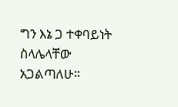ግን እኔ ጋ ተቀባይነት ስላሌላቸው አጋልጣለሁ፡፡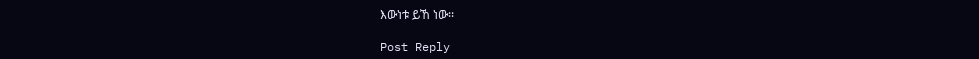እውነቱ ይኸ ነው፡፡

Post Reply